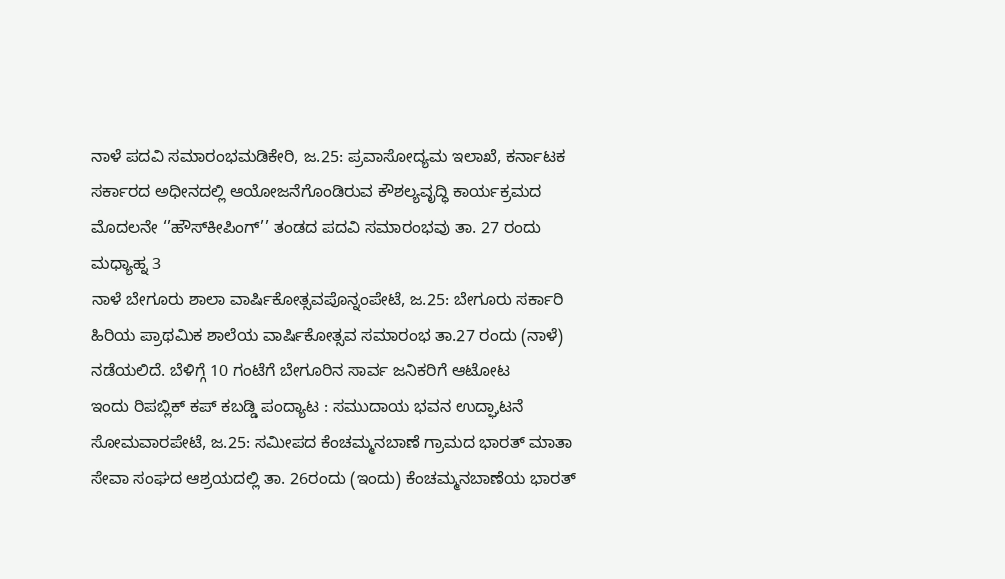ನಾಳೆ ಪದವಿ ಸಮಾರಂಭಮಡಿಕೇರಿ, ಜ.25: ಪ್ರವಾಸೋದ್ಯಮ ಇಲಾಖೆ, ಕರ್ನಾಟಕ ಸರ್ಕಾರದ ಅಧೀನದಲ್ಲಿ ಆಯೋಜನೆಗೊಂಡಿರುವ ಕೌಶಲ್ಯವೃದ್ಧಿ ಕಾರ್ಯಕ್ರಮದ ಮೊದಲನೇ ‘’ಹೌಸ್‍ಕೀಪಿಂಗ್’’ ತಂಡದ ಪದವಿ ಸಮಾರಂಭವು ತಾ. 27 ರಂದು ಮಧ್ಯಾಹ್ನ 3
ನಾಳೆ ಬೇಗೂರು ಶಾಲಾ ವಾರ್ಷಿಕೋತ್ಸವಪೊನ್ನಂಪೇಟೆ, ಜ.25: ಬೇಗೂರು ಸರ್ಕಾರಿ ಹಿರಿಯ ಪ್ರಾಥಮಿಕ ಶಾಲೆಯ ವಾರ್ಷಿಕೋತ್ಸವ ಸಮಾರಂಭ ತಾ.27 ರಂದು (ನಾಳೆ) ನಡೆಯಲಿದೆ. ಬೆಳಿಗ್ಗೆ 10 ಗಂಟೆಗೆ ಬೇಗೂರಿನ ಸಾರ್ವ ಜನಿಕರಿಗೆ ಆಟೋಟ
ಇಂದು ರಿಪಬ್ಲಿಕ್ ಕಪ್ ಕಬಡ್ಡಿ ಪಂದ್ಯಾಟ : ಸಮುದಾಯ ಭವನ ಉದ್ಘಾಟನೆ ಸೋಮವಾರಪೇಟೆ, ಜ.25: ಸಮೀಪದ ಕೆಂಚಮ್ಮನಬಾಣೆ ಗ್ರಾಮದ ಭಾರತ್ ಮಾತಾ ಸೇವಾ ಸಂಘದ ಆಶ್ರಯದಲ್ಲಿ ತಾ. 26ರಂದು (ಇಂದು) ಕೆಂಚಮ್ಮನಬಾಣೆಯ ಭಾರತ್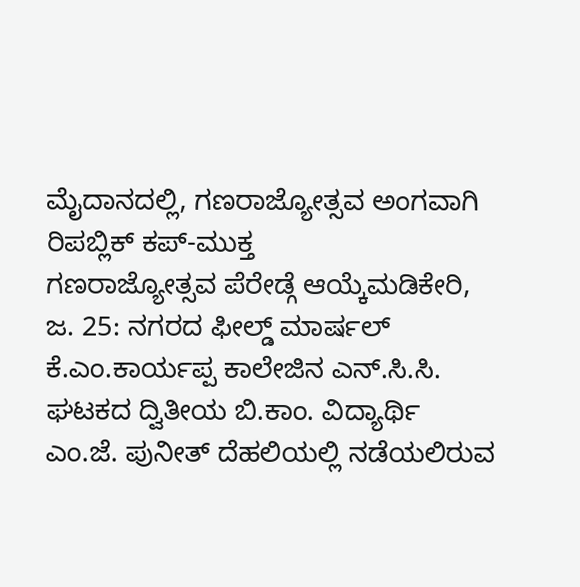ಮೈದಾನದಲ್ಲಿ, ಗಣರಾಜ್ಯೋತ್ಸವ ಅಂಗವಾಗಿ ರಿಪಬ್ಲಿಕ್ ಕಪ್-ಮುಕ್ತ
ಗಣರಾಜ್ಯೋತ್ಸವ ಪೆರೇಡ್ಗೆ ಆಯ್ಕೆಮಡಿಕೇರಿ, ಜ. 25: ನಗರದ ಫೀಲ್ಡ್ ಮಾರ್ಷಲ್ ಕೆ.ಎಂ.ಕಾರ್ಯಪ್ಪ ಕಾಲೇಜಿನ ಎನ್.ಸಿ.ಸಿ. ಘಟಕದ ದ್ವಿತೀಯ ಬಿ.ಕಾಂ. ವಿದ್ಯಾರ್ಥಿ ಎಂ.ಜೆ. ಪುನೀತ್ ದೆಹಲಿಯಲ್ಲಿ ನಡೆಯಲಿರುವ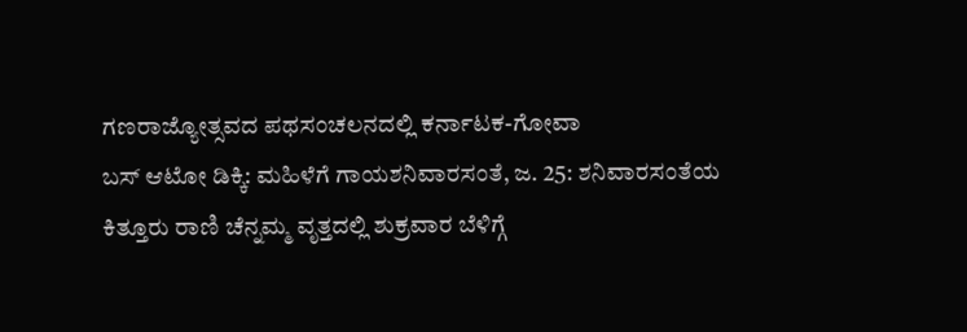ಗಣರಾಜ್ಯೋತ್ಸವದ ಪಥಸಂಚಲನದಲ್ಲಿ ಕರ್ನಾಟಕ-ಗೋವಾ
ಬಸ್ ಆಟೋ ಡಿಕ್ಕಿ: ಮಹಿಳೆಗೆ ಗಾಯಶನಿವಾರಸಂತೆ, ಜ. 25: ಶನಿವಾರಸಂತೆಯ ಕಿತ್ತೂರು ರಾಣಿ ಚೆನ್ನಮ್ಮ ವೃತ್ತದಲ್ಲಿ ಶುಕ್ರವಾರ ಬೆಳಿಗ್ಗೆ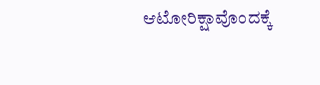ಆಟೋರಿಕ್ಷಾವೊಂದಕ್ಕೆ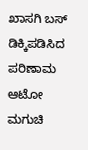ಖಾಸಗಿ ಬಸ್ ಡಿಕ್ಕಿಪಡಿಸಿದ ಪರಿಣಾಮ ಆಟೋ ಮಗುಚಿ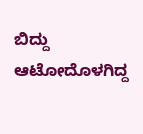ಬಿದ್ದು ಆಟೋದೊಳಗಿದ್ದ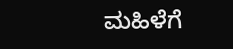ಮಹಿಳೆಗೆ